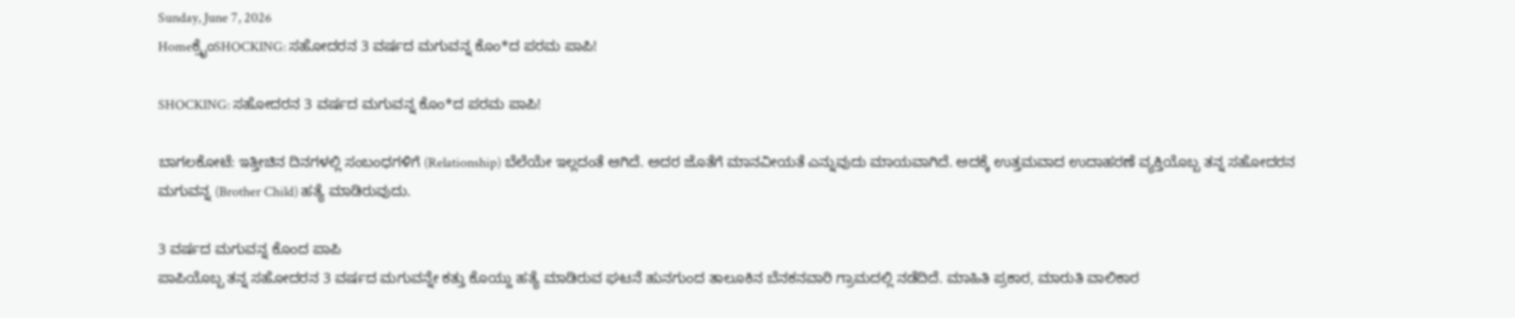Sunday, June 7, 2026
Homeಕ್ರೈಂSHOCKING: ಸಹೋದರನ 3 ವರ್ಷದ ಮಗುವನ್ನ ಕೊಂ*ದ ಪರಮ ಪಾಪಿ!

SHOCKING: ಸಹೋದರನ 3 ವರ್ಷದ ಮಗುವನ್ನ ಕೊಂ*ದ ಪರಮ ಪಾಪಿ!

ಬಾಗಲಕೋಟೆ: ಇತ್ತೀಚಿನ ದಿನಗಳಲ್ಲಿ ಸಂಬಂಧಗಳಿಗೆ (Relationship) ಬೆಲೆಯೇ ಇಲ್ಲದಂತೆ ಆಗಿದೆ. ಅದರ ಜೊತೆಗೆ ಮಾನವೀಯತೆ ಎನ್ನುವುದು ಮಾಯವಾಗಿದೆ. ಅದಕ್ಕೆ ಉತ್ತಮವಾದ ಉದಾಹರಣೆ ವ್ಯಕ್ತಿಯೊಬ್ಬ ತನ್ನ ಸಹೋದರನ ಮಗುವನ್ನ (Brother Child) ಹತ್ಯೆ ಮಾಡಿರುವುದು.

3 ವರ್ಷದ ಮಗುವನ್ನ ಕೊಂದ ಪಾಪಿ
ಪಾಪಿಯೊಬ್ಬ ತನ್ನ ಸಹೋದರನ 3 ವರ್ಷದ ಮಗುವನ್ನೇ ಕತ್ತು ಕೊಯ್ದು ಹತ್ಯೆ ಮಾಡಿರುವ ಘಟನೆ ಹುನಗುಂದ ತಾಲೂಕಿನ ಬೆನಕನವಾರಿ ಗ್ರಾಮದಲ್ಲಿ ನಡೆದಿದೆ. ಮಾಹಿತಿ ಪ್ರಕಾರ, ಮಾರುತಿ ವಾಲಿಕಾರ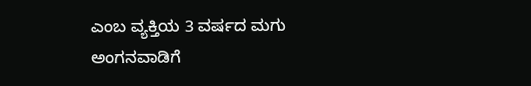ಎಂಬ ವ್ಯಕ್ತಿಯ 3 ವರ್ಷದ ಮಗು ಅಂಗನವಾಡಿಗೆ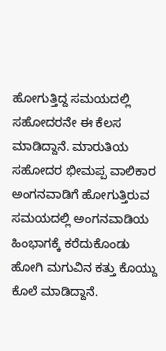ಹೋಗುತ್ತಿದ್ದ ಸಮಯದಲ್ಲಿ ಸಹೋದರನೇ ಈ ಕೆಲಸ ಮಾಡಿದ್ದಾನೆ. ಮಾರುತಿಯ ಸಹೋದರ ಭೀಮಪ್ಪ ವಾಲಿಕಾರ ಅಂಗನವಾಡಿಗೆ ಹೋಗುತ್ತಿರುವ ಸಮಯದಲ್ಲಿ ಅಂಗನವಾಡಿಯ ಹಿಂಭಾಗಕ್ಕೆ ಕರೆದುಕೊಂಡು ಹೋಗಿ ಮಗುವಿನ ಕತ್ತು ಕೊಯ್ದು ಕೊಲೆ ಮಾಡಿದ್ದಾನೆ.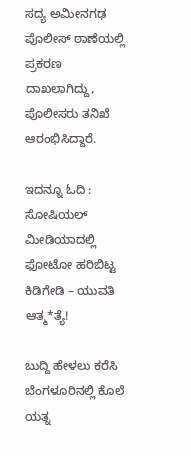ಸದ್ಯ ಅಮೀನಗಢ ಪೊಲೀಸ್ ಠಾಣೆಯಲ್ಲಿ ಪ್ರಕರಣ ದಾಖಲಾಗಿದ್ದು, ಪೊಲೀಸರು ತನಿಖೆ ಆರಂಭಿಸಿದ್ದಾರೆ.

ಇದನ್ನೂ ಓದಿ : ಸೋಷಿಯಲ್‌ ಮೀಡಿಯಾದಲ್ಲಿ ಫೋಟೋ ಹರಿಬಿಟ್ಟ ಕಿಡಿಗೇಡಿ – ಯುವತಿ ಆತ್ಮ*ತ್ಯೆ!

ಬುದ್ದಿ ಹೇಳಲು ಕರೆಸಿ ಬೆಂಗಳೂರಿನಲ್ಲಿ ಕೊಲೆ ಯತ್ನ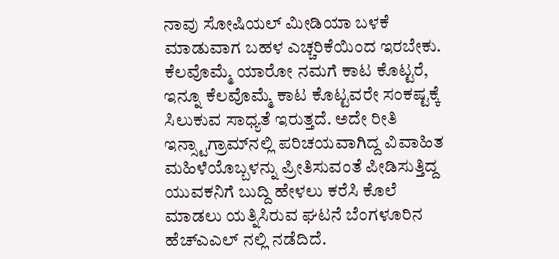ನಾವು ಸೋಷಿಯಲ್‌ ಮೀಡಿಯಾ ಬಳಕೆ ಮಾಡುವಾಗ ಬಹಳ ಎಚ್ಚರಿಕೆಯಿಂದ ಇರಬೇಕು. ಕೆಲವೊಮ್ಮೆ ಯಾರೋ ನಮಗೆ ಕಾಟ ಕೊಟ್ಟರೆ, ಇನ್ನೂ ಕೆಲವೊಮ್ಮೆ ಕಾಟ ಕೊಟ್ಟವರೇ ಸಂಕಷ್ಟಕ್ಕೆ ಸಿಲುಕುವ ಸಾಧ್ಯತೆ ಇರುತ್ತದೆ. ಅದೇ ರೀತಿ ಇನ್ಸ್ಟಾಗ್ರಾಮ್‍ನಲ್ಲಿ ಪರಿಚಯವಾಗಿದ್ದ ವಿವಾಹಿತ ಮಹಿಳೆಯೊಬ್ಬಳನ್ನು ಪ್ರೀತಿಸುವಂತೆ ಪೀಡಿಸುತ್ತಿದ್ದ ಯುವಕನಿಗೆ ಬುದ್ದಿ ಹೇಳಲು ಕರೆಸಿ ಕೊಲೆ ಮಾಡಲು ಯತ್ನಿಸಿರುವ ಘಟನೆ ಬೆಂಗಳೂರಿನ ಹೆಚ್‍ಎಎಲ್ ನಲ್ಲಿ ನಡೆದಿದೆ.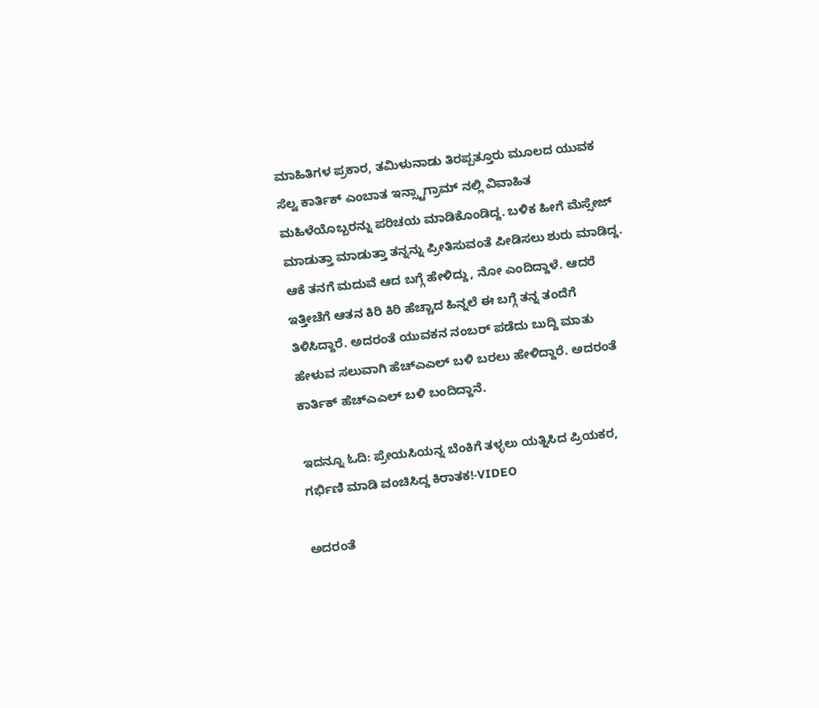ಮಾಹಿತಿಗಳ ಪ್ರಕಾರ, ತಮಿಳುನಾಡು ತಿರಪ್ಪತ್ತೂರು ಮೂಲದ ಯುವಕ ಸೆಲ್ವ ಕಾರ್ತಿಕ್ ಎಂಬಾತ ಇನ್ಸ್ಟಾಗ್ರಾಮ್‍ ನಲ್ಲಿ ವಿವಾಹಿತ ಮಹಿಳೆಯೊಬ್ಬರನ್ನು ಪರಿಚಯ ಮಾಡಿಕೊಂಡಿದ್ದ. ಬಳಿಕ ಹೀಗೆ ಮೆಸ್ಸೇಜ್ ಮಾಡುತ್ತಾ ಮಾಡುತ್ತಾ ತನ್ನನ್ನು ಪ್ರೀತಿಸುವಂತೆ ಪೀಡಿಸಲು ಶುರು ಮಾಡಿದ್ದ. ಆಕೆ ತನಗೆ ಮದುವೆ ಆದ ಬಗ್ಗೆ ಹೇಳಿದ್ದು, ನೋ ಎಂದಿದ್ದಾಳೆ. ಆದರೆ ಇತ್ತೀಚೆಗೆ ಆತನ ಕಿರಿ ಕಿರಿ ಹೆಚ್ಚಾದ ಹಿನ್ನಲೆ ಈ ಬಗ್ಗೆ ತನ್ನ ತಂದೆಗೆ ತಿಳಿಸಿದ್ದಾರೆ. ಅದರಂತೆ ಯುವಕನ ನಂಬರ್ ಪಡೆದು ಬುದ್ದಿ ಮಾತು ಹೇಳುವ ಸಲುವಾಗಿ ಹೆಚ್ಎಎಲ್ ಬಳಿ ಬರಲು ಹೇಳಿದ್ದಾರೆ. ಅದರಂತೆ ಕಾರ್ತಿಕ್ ಹೆಚ್ಎಎಲ್ ಬಳಿ ಬಂದಿದ್ದಾನೆ.

ಇದನ್ನೂ ಓದಿ: ಪ್ರೇಯಸಿಯನ್ನ ಬೆಂಕಿಗೆ ತಳ್ಳಲು ಯತ್ನಿಸಿದ ಪ್ರಿಯಕರ, ಗರ್ಭಿಣಿ ಮಾಡಿ ವಂಚಿಸಿದ್ದ ಕಿರಾತಕ!-VIDEO

ಅದರಂತೆ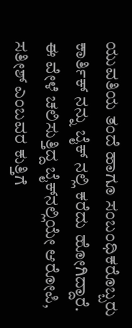ಯುವತಿಯ ತಂದೆ ಹಾಗೂ ಸಂಬಂಧಿಕರೊಬ್ಬರು ಕಾರ್ತಿಕ್ ನನ್ನು ಬೈಕ್ ನಲ್ಲಿ ಕರೆದು ಹೋಗಿದ್ದಾರೆ. ಈ ವೇಳೆ ಚಲಿಸುತ್ತಿದ್ದ ಬೈಕ್‍ನಲ್ಲಿಯೇ ಆರೋಪಿ, ಸತೀಶ್ ಎಂಬವರ ಕುತ್ತಿಗೆ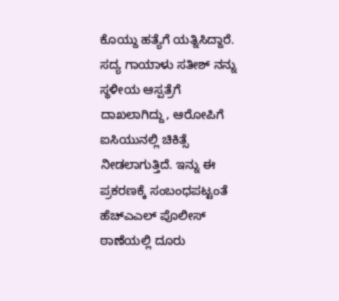ಕೊಯ್ದು ಹತ್ಯೆಗೆ ಯತ್ನಿಸಿದ್ದಾರೆ. ಸದ್ಯ ಗಾಯಾಳು ಸತೀಶ್ ನನ್ನು ಸ್ಥಳೀಯ ಆಸ್ಪತ್ರೆಗೆ ದಾಖಲಾಗಿದ್ದು, ಆರೋಪಿಗೆ ಐಸಿಯುನಲ್ಲಿ ಚಿಕಿತ್ಸೆ ನೀಡಲಾಗುತ್ತಿದೆ. ಇನ್ನು ಈ ಪ್ರಕರಣಕ್ಕೆ ಸಂಬಂಧಪಟ್ಟಂತೆ ಹೆಚ್‍ಎಎಲ್ ಪೊಲೀಸ್ ಠಾಣೆಯಲ್ಲಿ ದೂರು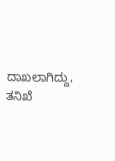ದಾಖಲಾಗಿದ್ದು, ತನಿಖೆ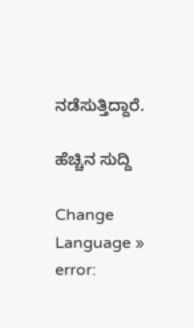ನಡೆಸುತ್ತಿದ್ದಾರೆ.

ಹೆಚ್ಚಿನ ಸುದ್ದಿ

Change Language »
error: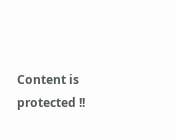Content is protected !!